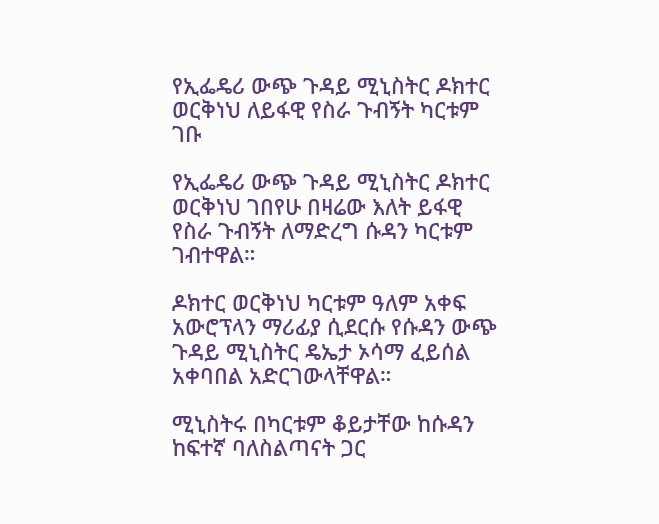የኢፌዴሪ ውጭ ጉዳይ ሚኒስትር ዶክተር ወርቅነህ ለይፋዊ የስራ ጉብኝት ካርቱም ገቡ

የኢፌዴሪ ውጭ ጉዳይ ሚኒስትር ዶክተር ወርቅነህ ገበየሁ በዛሬው እለት ይፋዊ የስራ ጉብኝት ለማድረግ ሱዳን ካርቱም ገብተዋል።

ዶክተር ወርቅነህ ካርቱም ዓለም አቀፍ አውሮፕላን ማሪፊያ ሲደርሱ የሱዳን ውጭ ጉዳይ ሚኒስትር ዴኤታ ኦሳማ ፈይሰል አቀባበል አድርገውላቸዋል።

ሚኒስትሩ በካርቱም ቆይታቸው ከሱዳን ከፍተኛ ባለስልጣናት ጋር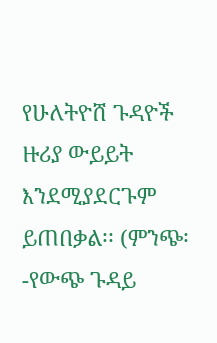የሁለትዮሸ ጉዳዮች ዙሪያ ውይይት እንደሚያደርጉም ይጠበቃል፡፡ (ምንጭ፡-የውጭ ጉዳይ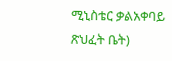ሚኒስቴር ቃልአቀባይ ጽህፈት ቤት)